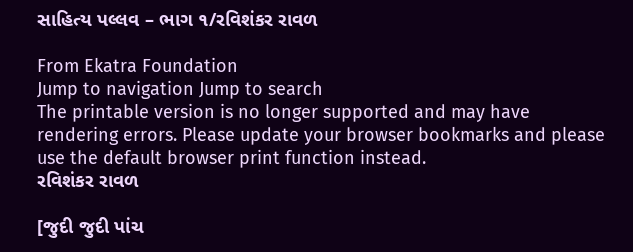સાહિત્ય પલ્લવ – ભાગ ૧/રવિશંકર રાવળ

From Ekatra Foundation
Jump to navigation Jump to search
The printable version is no longer supported and may have rendering errors. Please update your browser bookmarks and please use the default browser print function instead.
રવિશંકર રાવળ

[જુદી જુદી પાંચ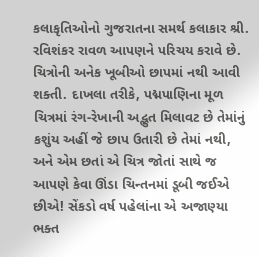કલાકૃતિઓનો ગુજરાતના સમર્થ કલાકાર શ્રી. રવિશંકર રાવળ આપણને પરિચય કરાવે છે. ચિત્રોની અનેક ખૂબીઓ છાપમાં નથી આવી શક્તી. દાખલા તરીકે, પદ્મપાણિના મૂળ ચિત્રમાં રંગ-રેખાની અદ્ભુત મિલાવટ છે તેમાંનું કશુંય અહીં જે છાપ ઉતારી છે તેમાં નથી, અને એમ છતાં એ ચિત્ર જોતાં સાથે જ આપણે કેવા ઊંડા ચિન્તનમાં ડૂબી જઈએ છીએ! સેંકડો વર્ષ પહેલાંના એ અજાણ્યા ભક્ત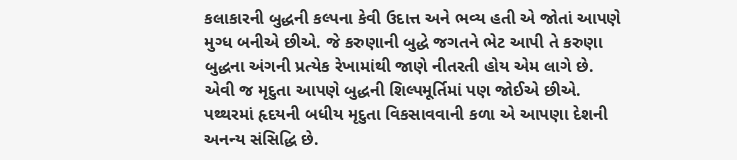કલાકારની બુદ્ધની કલ્પના કેવી ઉદાત્ત અને ભવ્ય હતી એ જોતાં આપણે મુગ્ધ બનીએ છીએ. જે કરુણાની બુદ્ધે જગતને ભેટ આપી તે કરુણા બુદ્ધના અંગની પ્રત્યેક રેખામાંથી જાણે નીતરતી હોય એમ લાગે છે. એવી જ મૃદુતા આપણે બુદ્ધની શિલ્પમૂર્તિમાં પણ જોઈએ છીએ. પથ્થરમાં હૃદયની બધીય મૃદુતા વિકસાવવાની કળા એ આપણા દેશની અનન્ય સંસિદ્ધિ છે.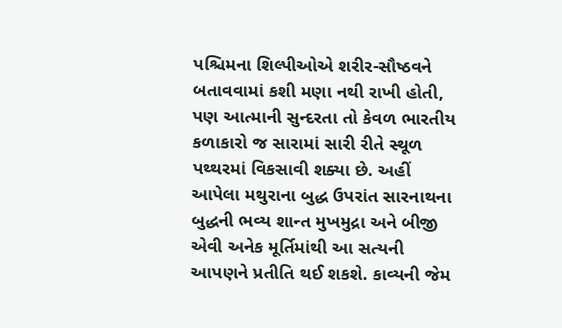પશ્ચિમના શિલ્પીઓએ શરીર-સૌષ્ઠવને બતાવવામાં કશી મણા નથી રાખી હોતી, પણ આત્માની સુન્દરતા તો કેવળ ભારતીય કળાકારો જ સારામાં સારી રીતે સ્થૂળ પથ્થરમાં વિકસાવી શક્યા છે. અહીં આપેલા મથુરાના બુદ્ધ ઉપરાંત સારનાથના બુદ્ધની ભવ્ય શાન્ત મુખમુદ્રા અને બીજી એવી અનેક મૂર્તિમાંથી આ સત્યની આપણને પ્રતીતિ થઈ શકશે. કાવ્યની જેમ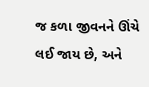જ કળા જીવનને ઊંચે લઈ જાય છે, અને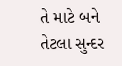તે માટે બને તેટલા સુન્દર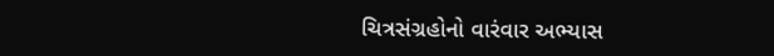ચિત્રસંગ્રહોનો વારંવાર અભ્યાસ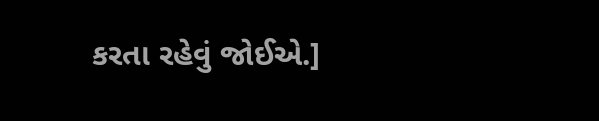કરતા રહેવું જોઈએ.]